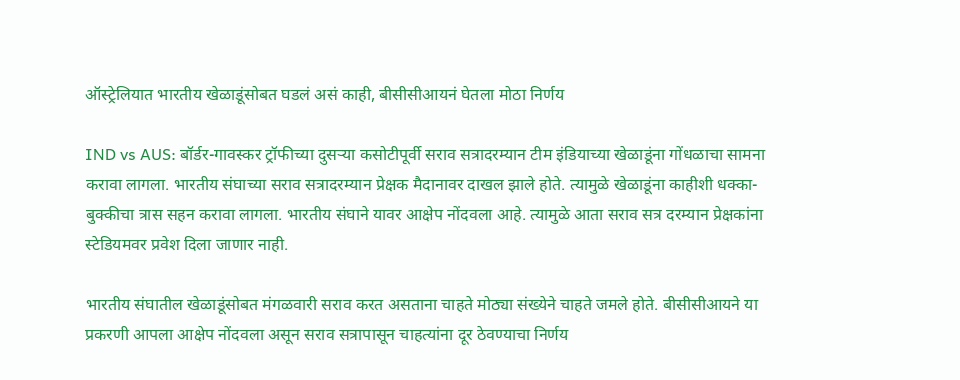ऑस्ट्रेलियात भारतीय खेळाडूंसोबत घडलं असं काही, बीसीसीआयनं घेतला मोठा निर्णय

IND vs AUS: बॉर्डर-गावस्कर ट्रॉफीच्या दुसऱ्या कसोटीपूर्वी सराव सत्रादरम्यान टीम इंडियाच्या खेळाडूंना गोंधळाचा सामना करावा लागला. भारतीय संघाच्या सराव सत्रादरम्यान प्रेक्षक मैदानावर दाखल झाले होते. त्यामुळे खेळाडूंना काहीशी धक्का-बुक्कीचा त्रास सहन करावा लागला. भारतीय संघाने यावर आक्षेप नोंदवला आहे. त्यामुळे आता सराव सत्र दरम्यान प्रेक्षकांना स्टेडियमवर प्रवेश दिला जाणार नाही.

भारतीय संघातील खेळाडूंसोबत मंगळवारी सराव करत असताना चाहते मोठ्या संख्येने चाहते जमले होते. बीसीसीआयने या प्रकरणी आपला आक्षेप नोंदवला असून सराव सत्रापासून चाहत्यांना दूर ठेवण्याचा निर्णय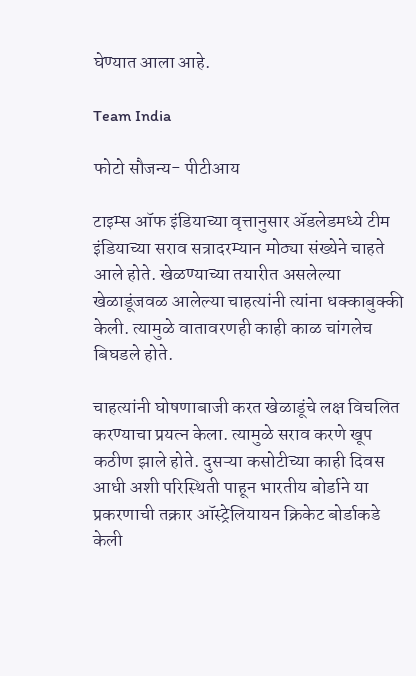घेण्यात आला आहे.

Team India

फोटो सौजन्य- पीटीआय

टाइम्स ऑफ इंडियाच्या वृत्तानुसार ॲडलेडमध्ये टीम इंडियाच्या सराव सत्रादरम्यान मोठ्या संख्येने चाहते आले होते. खेळण्याच्या तयारीत असलेल्या खेळाडूंजवळ आलेल्या चाहत्यांनी त्यांना धक्काबुक्की केली. त्यामुळे वातावरणही काही काळ चांगलेच बिघडले होते.

चाहत्यांनी घोषणाबाजी करत खेळाडूंचे लक्ष विचलित करण्याचा प्रयत्न केला. त्यामुळे सराव करणे खूप कठीण झाले होते. दुसऱ्या कसोटीच्या काही दिवस आधी अशी परिस्थिती पाहून भारतीय बोर्डाने या प्रकरणाची तक्रार ऑस्ट्रेलियायन क्रिकेट बोर्डाकडे केली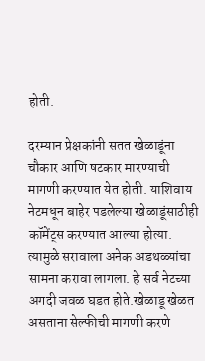होती.

दरम्यान प्रेक्षकांनी सतत खेळाडूंना चौकार आणि षटकार मारण्याची मागणी करण्यात येत होती. याशिवाय नेटमधून बाहेर पडलेल्या खेळाडूंसाठीही कॉमेंट्स करण्यात आल्या होत्या. त्यामुळे सरावाला अनेक अडथळ्यांचा सामना करावा लागला. हे सर्व नेटच्या अगदी जवळ घडत होते.खेळाडू खेळत असताना सेल्फीची मागणी करणे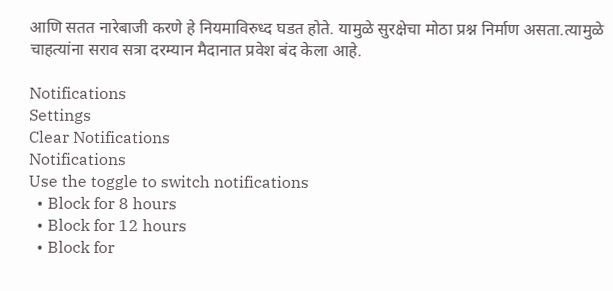आणि सतत नारेबाजी करणे हे नियमाविरुध्द घडत होते. यामुळे सुरक्षेचा मोठा प्रश्न निर्माण असता.त्यामुळे चाहत्यांना सराव सत्रा दरम्यान मैदानात प्रवेश बंद केला आहे.

Notifications
Settings
Clear Notifications
Notifications
Use the toggle to switch notifications
  • Block for 8 hours
  • Block for 12 hours
  • Block for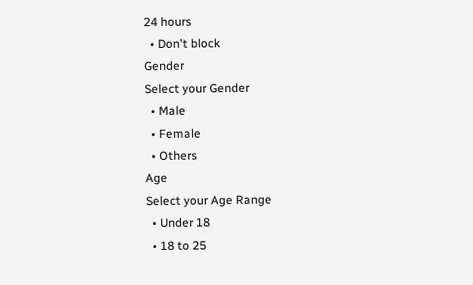24 hours
  • Don't block
Gender
Select your Gender
  • Male
  • Female
  • Others
Age
Select your Age Range
  • Under 18
  • 18 to 25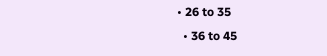• 26 to 35
  • 36 to 45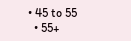• 45 to 55
  • 55+